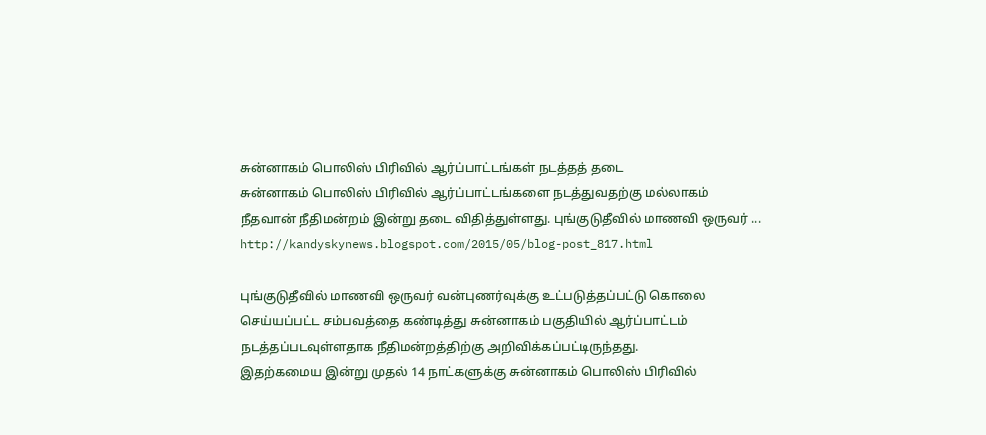சுன்னாகம் பொலிஸ் பிரிவில் ஆர்ப்பாட்டங்கள் நடத்தத் தடை
சுன்னாகம் பொலிஸ் பிரிவில் ஆர்ப்பாட்டங்களை நடத்துவதற்கு மல்லாகம் நீதவான் நீதிமன்றம் இன்று தடை விதித்துள்ளது. புங்குடுதீவில் மாணவி ஒருவர் ...
http://kandyskynews.blogspot.com/2015/05/blog-post_817.html

புங்குடுதீவில் மாணவி ஒருவர் வன்புணர்வுக்கு உட்படுத்தப்பட்டு கொலை செய்யப்பட்ட சம்பவத்தை கண்டித்து சுன்னாகம் பகுதியில் ஆர்ப்பாட்டம் நடத்தப்படவுள்ளதாக நீதிமன்றத்திற்கு அறிவிக்கப்பட்டிருந்தது.
இதற்கமைய இன்று முதல் 14 நாட்களுக்கு சுன்னாகம் பொலிஸ் பிரிவில்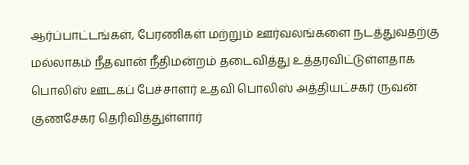ஆர்ப்பாட்டங்கள், பேரணிகள் மற்றும் ஊர்வலங்களை நடத்துவதற்கு மல்லாகம் நீதவான் நீதிமன்றம் தடைவித்து உத்தரவிட்டுள்ளதாக பொலிஸ் ஊடகப் பேச்சாளர் உதவி பொலிஸ் அத்தியட்சகர் ருவன் குணசேகர தெரிவித்துள்ளார்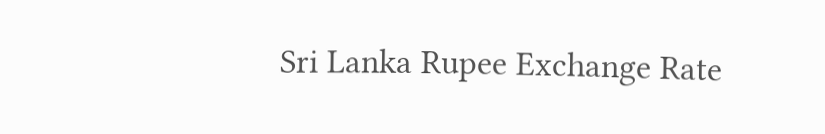Sri Lanka Rupee Exchange Rate